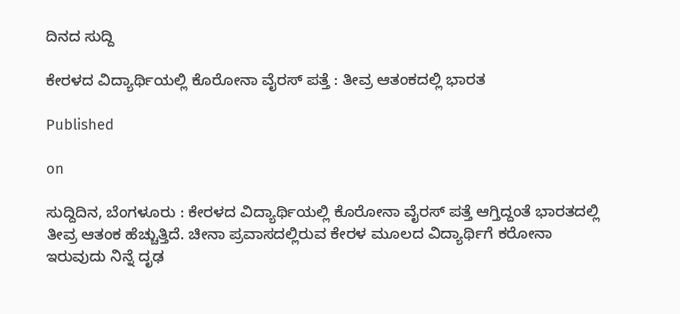ದಿನದ ಸುದ್ದಿ

ಕೇರಳದ ವಿದ್ಯಾರ್ಥಿಯಲ್ಲಿ ಕೊರೋನಾ ವೈರಸ್ ಪತ್ತೆ : ತೀವ್ರ ಆತಂಕದಲ್ಲಿ ಭಾರತ

Published

on

ಸುದ್ದಿದಿನ, ಬೆಂಗಳೂರು : ಕೇರಳದ ವಿದ್ಯಾರ್ಥಿಯಲ್ಲಿ ಕೊರೋನಾ ವೈರಸ್ ಪತ್ತೆ ಆಗ್ತಿದ್ದಂತೆ ಭಾರತದಲ್ಲಿ ತೀವ್ರ ಆತಂಕ ಹೆಚ್ಚುತ್ತಿದೆ. ಚೀನಾ ಪ್ರವಾಸದಲ್ಲಿರುವ ಕೇರಳ ಮೂಲದ ವಿದ್ಯಾರ್ಥಿಗೆ ಕರೋನಾ ಇರುವುದು ನಿನ್ನೆ ದೃಢ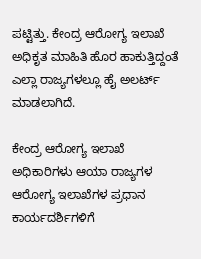ಪಟ್ಟಿತ್ತು. ಕೇಂದ್ರ ಆರೋಗ್ಯ ಇಲಾಖೆ ಅಧಿಕೃತ ಮಾಹಿತಿ ಹೊರ ಹಾಕುತ್ತಿದ್ದಂತೆ ಎಲ್ಲಾ ರಾಜ್ಯಗಳಲ್ಲೂ ಹೈ ಅಲರ್ಟ್ ಮಾಡಲಾಗಿದೆ.

ಕೇಂದ್ರ ಆರೋಗ್ಯ ಇಲಾಖೆ ಅಧಿಕಾರಿಗಳು ಆಯಾ ರಾಜ್ಯಗಳ ಆರೋಗ್ಯ ಇಲಾಖೆಗಳ ಪ್ರಧಾನ ಕಾರ್ಯದರ್ಶಿಗಳಿಗೆ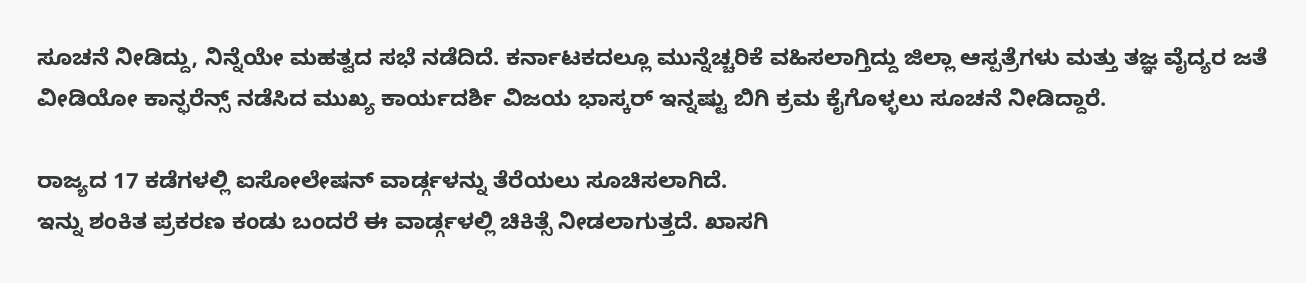ಸೂಚನೆ ನೀಡಿದ್ದು, ನಿನ್ನೆಯೇ ಮಹತ್ವದ ಸಭೆ ನಡೆದಿದೆ. ಕರ್ನಾಟಕದಲ್ಲೂ ಮುನ್ನೆಚ್ಚರಿಕೆ ವಹಿಸಲಾಗ್ತಿದ್ದು ಜಿಲ್ಲಾ ಆಸ್ಪತ್ರೆಗಳು ಮತ್ತು ತಜ್ಞ ವೈದ್ಯರ ಜತೆ ವೀಡಿಯೋ ಕಾನ್ಫರೆನ್ಸ್ ನಡೆಸಿದ ಮುಖ್ಯ ಕಾರ್ಯದರ್ಶಿ ವಿಜಯ ಭಾಸ್ಕರ್ ಇನ್ನಷ್ಟು ಬಿಗಿ ಕ್ರಮ ಕೈಗೊಳ್ಳಲು ಸೂಚನೆ ನೀಡಿದ್ದಾರೆ.

ರಾಜ್ಯದ 17 ಕಡೆಗಳಲ್ಲಿ ಐಸೋಲೇಷನ್ ವಾರ್ಡ್ಗಳನ್ನು ತೆರೆಯಲು ಸೂಚಿಸಲಾಗಿದೆ.
ಇನ್ನು ಶಂಕಿತ ಪ್ರಕರಣ ಕಂಡು ಬಂದರೆ ಈ ವಾರ್ಡ್ಗಳಲ್ಲಿ ಚಿಕಿತ್ಸೆ ನೀಡಲಾಗುತ್ತದೆ. ಖಾಸಗಿ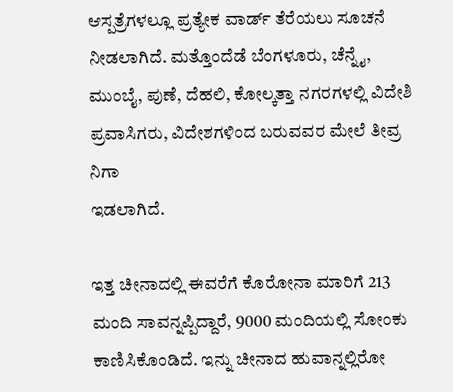ಆಸ್ಪತ್ರೆಗಳಲ್ಲೂ ಪ್ರತ್ಯೇಕ ವಾರ್ಡ್ ತೆರೆಯಲು ಸೂಚನೆ ನೀಡಲಾಗಿದೆ. ಮತ್ತೊಂದೆಡೆ ಬೆಂಗಳೂರು, ಚೆನ್ನೈ, ಮುಂಬೈ, ಪುಣೆ, ದೆಹಲಿ, ಕೋಲ್ಕತ್ತಾ ನಗರಗಳಲ್ಲಿ ವಿದೇಶಿ ಪ್ರವಾಸಿಗರು, ವಿದೇಶಗಳಿಂದ ಬರುವವರ ಮೇಲೆ ತೀವ್ರ ನಿಗಾ
ಇಡಲಾಗಿದೆ.

ಇತ್ತ ಚೀನಾದಲ್ಲಿ ಈವರೆಗೆ ಕೊರೋನಾ ಮಾರಿಗೆ 213 ಮಂದಿ ಸಾವನ್ನಪ್ಪಿದ್ದಾರೆ, 9000 ಮಂದಿಯಲ್ಲಿ ಸೋಂಕು ಕಾಣಿಸಿಕೊಂಡಿದೆ. ಇನ್ನು ಚೀನಾದ ಹುವಾನ್ನಲ್ಲಿರೋ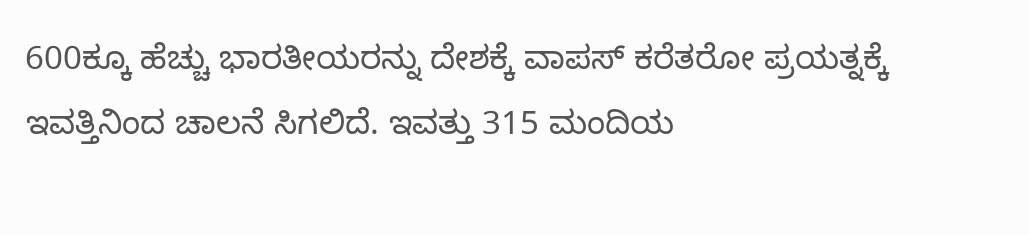600ಕ್ಕೂ ಹೆಚ್ಚು ಭಾರತೀಯರನ್ನು ದೇಶಕ್ಕೆ ವಾಪಸ್ ಕರೆತರೋ ಪ್ರಯತ್ನಕ್ಕೆ ಇವತ್ತಿನಿಂದ ಚಾಲನೆ ಸಿಗಲಿದೆ. ಇವತ್ತು 315 ಮಂದಿಯ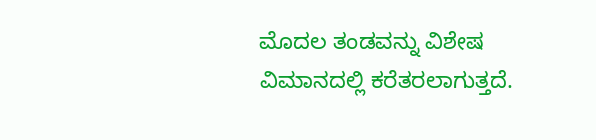ಮೊದಲ ತಂಡವನ್ನು ವಿಶೇಷ ವಿಮಾನದಲ್ಲಿ ಕರೆತರಲಾಗುತ್ತದೆ.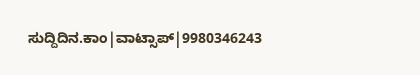ಸುದ್ದಿದಿನ.ಕಾಂ|ವಾಟ್ಸಾಪ್|9980346243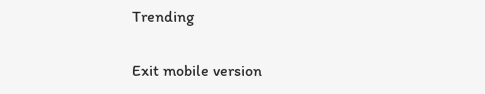Trending

Exit mobile version